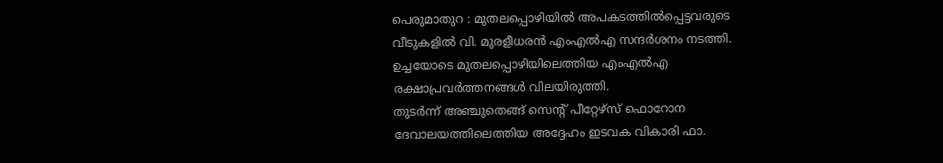പെരുമാതുറ : മുതലപ്പൊഴിയിൽ അപകടത്തിൽപ്പെട്ടവരുടെ വീടുകളിൽ വി. മുരളീധരൻ എംഎൽഎ സന്ദർശനം നടത്തി. ഉച്ചയോടെ മുതലപ്പൊഴിയിലെത്തിയ എംഎൽഎ രക്ഷാപ്രവർത്തനങ്ങൾ വിലയിരുത്തി.
തുടർന്ന് അഞ്ചുതെങ്ങ് സെന്റ് പീറ്റേഴ്സ് ഫൊറോന ദേവാലയത്തിലെത്തിയ അദ്ദേഹം ഇടവക വികാരി ഫാ.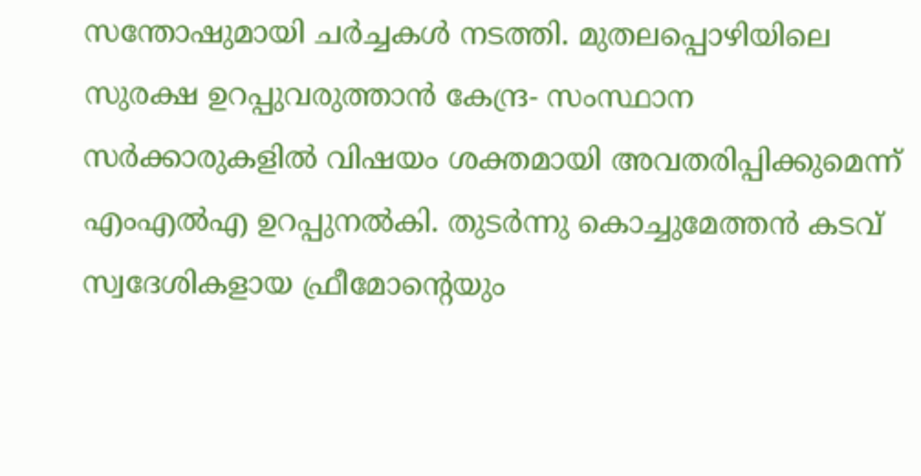സന്തോഷുമായി ചർച്ചകൾ നടത്തി. മുതലപ്പൊഴിയിലെ സുരക്ഷ ഉറപ്പുവരുത്താൻ കേന്ദ്ര- സംസ്ഥാന സർക്കാരുകളിൽ വിഷയം ശക്തമായി അവതരിപ്പിക്കുമെന്ന് എംഎൽഎ ഉറപ്പുനൽകി. തുടർന്നു കൊച്ചുമേത്തൻ കടവ് സ്വദേശികളായ ഫ്രീമോന്റെയും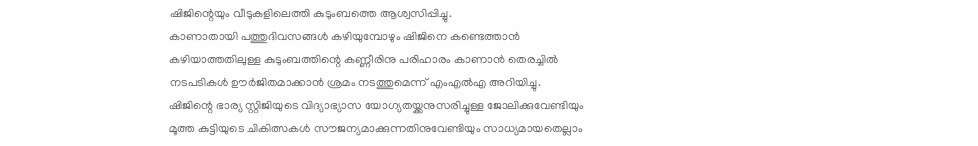ഷിജിന്റെയും വീടുകളിലെത്തി കുടുംബത്തെ ആശ്വസിപ്പിച്ചു.
കാണാതായി പത്തുദിവസങ്ങൾ കഴിയുമ്പോഴും ഷിജിനെ കണ്ടെത്താൻ കഴിയാത്തതിലുള്ള കുടുംബത്തിന്റെ കണ്ണീരിനു പരിഹാരം കാണാൻ തെരച്ചിൽ നടപടികൾ ഊർജിതമാക്കാൻ ശ്രമം നടത്തുമെന്ന് എംഎൽഎ അറിയിച്ചു.
ഷിജിന്റെ ഭാര്യ സ്റ്റിജിയുടെ വിദ്യാഭ്യാസ യോഗ്യതയ്ക്കനുസരിച്ചുള്ള ജോലിക്കുവേണ്ടിയും മൂത്ത കുട്ടിയുടെ ചികിത്സകൾ സൗജന്യമാക്കുന്നതിനുവേണ്ടിയും സാധ്യമായതെല്ലാം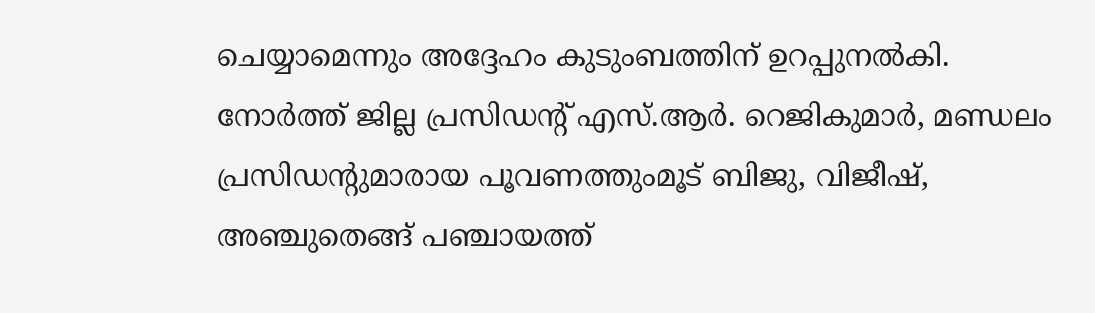ചെയ്യാമെന്നും അദ്ദേഹം കുടുംബത്തിന് ഉറപ്പുനൽകി.
നോർത്ത് ജില്ല പ്രസിഡന്റ് എസ്.ആർ. റെജികുമാർ, മണ്ഡലം പ്രസിഡന്റുമാരായ പൂവണത്തുംമൂട് ബിജു, വിജീഷ്, അഞ്ചുതെങ്ങ് പഞ്ചായത്ത്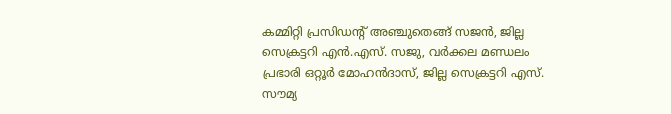കമ്മിറ്റി പ്രസിഡന്റ് അഞ്ചുതെങ്ങ് സജൻ, ജില്ല സെക്രട്ടറി എൻ.എസ്. സജു, വർക്കല മണ്ഡലം പ്രഭാരി ഒറ്റൂർ മോഹൻദാസ്, ജില്ല സെക്രട്ടറി എസ്. സൗമ്യ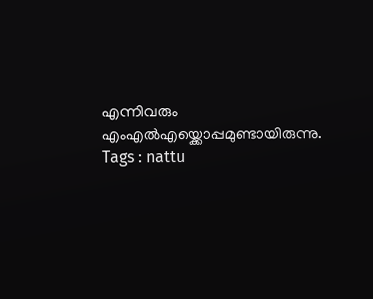എന്നിവരും എംഎൽഎയ്ക്കൊപ്പമുണ്ടായിരുന്നു.
Tags : nattu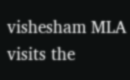vishesham MLA visits the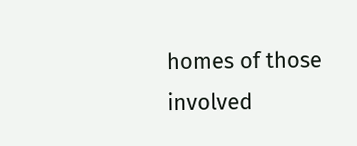homes of those involved